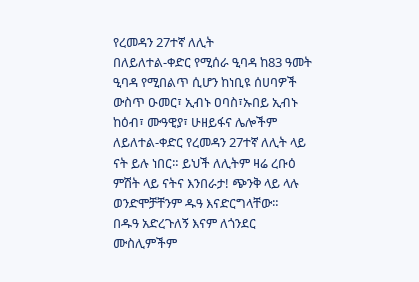የረመዳን 27ተኛ ለሊት
በለይለተል-ቀድር የሚሰራ ዒባዳ ከ83 ዓመት ዒባዳ የሚበልጥ ሲሆን ከነቢዩ ሰሀባዎች ውስጥ ዑመር፣ ኢብኑ ዐባስ፣ኡበይ ኢብኑ ከዕብ፣ ሙዓዊያ፣ ሁዘይፋና ሌሎችም ለይለተል-ቀድር የረመዳን 27ተኛ ለሊት ላይ ናት ይሉ ነበር። ይህች ለሊትም ዛሬ ረቡዕ ምሽት ላይ ናትና እንበራታ! ጭንቅ ላይ ላሉ ወንድሞቻቸንም ዱዓ እናድርግላቸው።
በዱዓ አድረጉለኝ እናም ለጎንደር ሙስሊምችም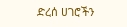ድረሰ ሀገሮችን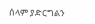ሰላም ያድርግልን